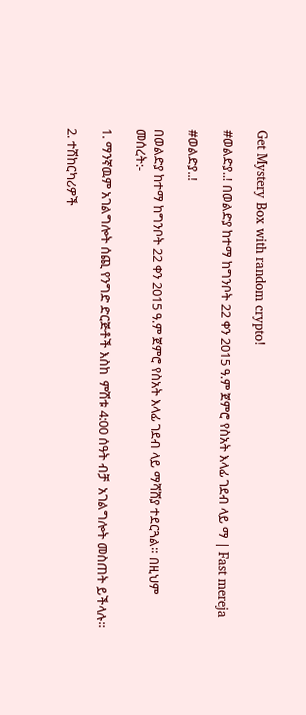Get Mystery Box with random crypto!

#ወልድያ..! በወልድያ ከተማ ከግንቦት 22 ቀን 2015 ዓ.ም ጀምሮ የስአት እላፊ ገደብ ላይ ማ | Fast mereja

#ወልድያ..!

በወልድያ ከተማ ከግንቦት 22 ቀን 2015 ዓ.ም ጀምሮ የስአት እላፊ ገደብ ላይ ማሻሸያ ተደርጓል። በዚህም መሰረት:-

1. ማንኛዉም አገልግሎት ሰጪ የንግድ ድርጅቶች እስከ  ምሽቱ 4:00 ሰዓት ብቻ  አገልግሎት መስጠት ይችላሉ።

2. ተሽከርካሪዎች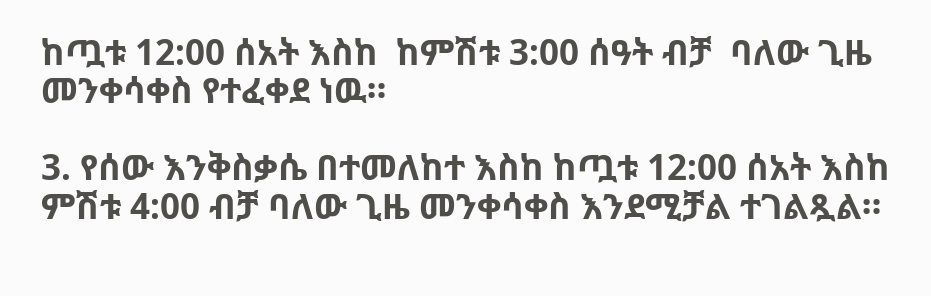ከጧቱ 12:00 ሰአት እስከ  ከምሽቱ 3:00 ሰዓት ብቻ  ባለው ጊዜ መንቀሳቀስ የተፈቀደ ነዉ።

3. የሰው እንቅስቃሴ በተመለከተ እስከ ከጧቱ 12:00 ሰአት እስከ ምሽቱ 4:00 ብቻ ባለው ጊዜ መንቀሳቀስ እንደሚቻል ተገልጿል።